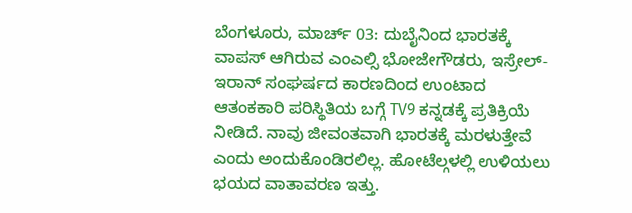ಬೆಂಗಳೂರು, ಮಾರ್ಚ್ 03: ದುಬೈನಿಂದ ಭಾರತಕ್ಕೆ ವಾಪಸ್ ಆಗಿರುವ ಎಂಎಲ್ಸಿ ಭೋಜೇಗೌಡರು, ಇಸ್ರೇಲ್-ಇರಾನ್ ಸಂಘರ್ಷದ ಕಾರಣದಿಂದ ಉಂಟಾದ ಆತಂಕಕಾರಿ ಪರಿಸ್ಥಿತಿಯ ಬಗ್ಗೆ TV9 ಕನ್ನಡಕ್ಕೆ ಪ್ರತಿಕ್ರಿಯೆ ನೀಡಿದೆ. ನಾವು ಜೀವಂತವಾಗಿ ಭಾರತಕ್ಕೆ ಮರಳುತ್ತೇವೆ ಎಂದು ಅಂದುಕೊಂಡಿರಲಿಲ್ಲ. ಹೋಟೆಲ್ಗಳಲ್ಲಿ ಉಳಿಯಲು ಭಯದ ವಾತಾವರಣ ಇತ್ತು.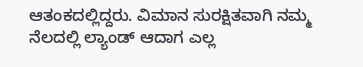ಆತಂಕದಲ್ಲಿದ್ದರು. ವಿಮಾನ ಸುರಕ್ಷಿತವಾಗಿ ನಮ್ಮ ನೆಲದಲ್ಲಿ ಲ್ಯಾಂಡ್ ಆದಾಗ ಎಲ್ಲ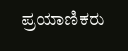ಪ್ರಯಾಣಿಕರು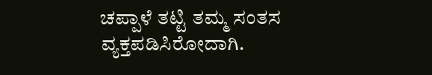ಚಪ್ಪಾಳೆ ತಟ್ಟಿ ತಮ್ಮ ಸಂತಸ ವ್ಯಕ್ತಪಡಿಸಿರೋದಾಗಿ.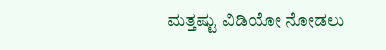ಮತ್ತಷ್ಟು ವಿಡಿಯೋ ನೋಡಲು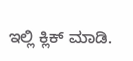ಇಲ್ಲಿ ಕ್ಲಿಕ್ ಮಾಡಿ.